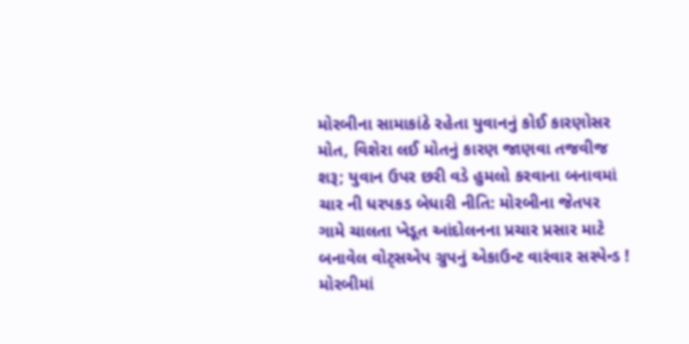મોરબીના સામાકાંઠે રહેતા યુવાનનું કોઈ કારણોસર મોત, વિશેરા લઈ મોતનું કારણ જાણવા તજવીજ શરૂ; યુવાન ઉપર છરી વડે હુમલો કરવાના બનાવમાં ચાર ની ધરપકડ બેધારી નીતિ: મોરબીના જેતપર ગામે ચાલતા ખેડૂત આંદોલનના પ્રચાર પ્રસાર માટે બનાવેલ વોટ્સએપ ગ્રુપનું એકાઉન્ટ વારંવાર સસ્પેન્ડ !  મોરબીમાં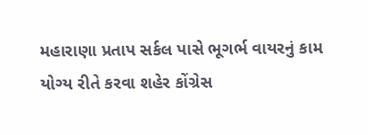મહારાણા પ્રતાપ સર્કલ પાસે ભૂગર્ભ વાયરનું કામ યોગ્ય રીતે કરવા શહેર કોંગ્રેસ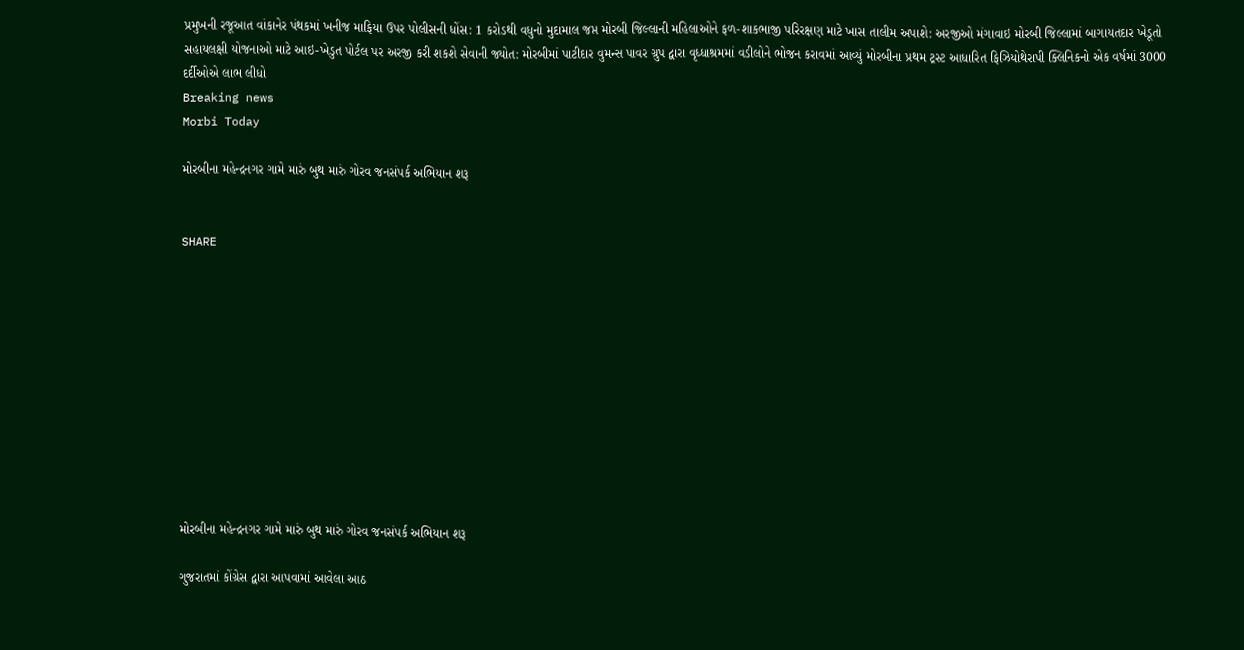પ્રમુખની રજૂઆત વાંકાનેર પંથકમાં ખનીજ માફિયા ઉપર પોલીસની ધોંસ: 1 કરોડથી વધુનો મુદામાલ જપ્ત મોરબી જિલ્લાની મહિલાઓને ફળ-શાકભાજી પરિરક્ષણ માટે ખાસ તાલીમ અપાશે: અરજીઓ મંગાવાઇ મોરબી જિલ્લામાં બાગાયતદાર ખેડૂતો સહાયલક્ષી યોજનાઓ માટે આઇ-ખેડુત પોર્ટલ પર અરજી કરી શકશે સેવાની જ્યોત: મોરબીમાં પાટીદાર વુમન્સ પાવર ગ્રુપ દ્વારા વૃધ્ધાશ્રમમાં વડીલોને ભોજન કરાવમાં આવ્યું મોરબીના પ્રથમ ટ્રસ્ટ આધારિત ફિઝિયોથેરાપી ક્લિનિકનો એક વર્ષમાં 3000 દર્દીઓએ લાભ લીધો
Breaking news
Morbi Today

મોરબીના મહેન્દ્રનગર ગામે મારું બુથ મારું ગોરવ જનસંપર્ક અભિયાન શરૂ


SHARE











મોરબીના મહેન્દ્રનગર ગામે મારું બુથ મારું ગોરવ જનસંપર્ક અભિયાન શરૂ

ગુજરાતમાં કોંગ્રેસ દ્વારા આપવામાં આવેલા આઠ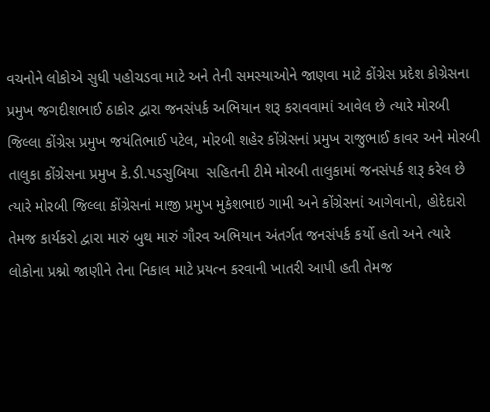વચનોને લોકોએ સુધી પહોચડવા માટે અને તેની સમસ્યાઓને જાણવા માટે કોંગ્રેસ પ્રદેશ કોગ્રેસના પ્રમુખ જગદીશભાઈ ઠાકોર દ્વારા જનસંપર્ક અભિયાન શરૂ કરાવવામાં આવેલ છે ત્યારે મોરબી જિલ્લા કોંગ્રેસ પ્રમુખ જયંતિભાઈ પટેલ, મોરબી શહેર કોંગ્રેસનાં પ્રમુખ રાજુભાઈ કાવર અને મોરબી તાલુકા કોંગ્રેસના પ્રમુખ કે.ડી.પડસુબિયા  સહિતની ટીમે મોરબી તાલુકામાં જનસંપર્ક શરૂ કરેલ છે ત્યારે મોરબી જિલ્લા કોંગ્રેસનાં માજી પ્રમુખ મુકેશભાઇ ગામી અને કોંગ્રેસનાં આગેવાનો, હોદેદારો તેમજ કાર્યકરો દ્વારા મારું બુથ મારું ગૌરવ અભિયાન અંતર્ગત જનસંપર્ક કર્યો હતો અને ત્યારે લોકોના પ્રશ્નો જાણીને તેના નિકાલ માટે પ્રયત્ન કરવાની ખાતરી આપી હતી તેમજ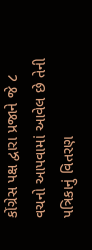કોંગ્રેસ પક્ષ દ્વારા પ્રજાને જે ૮ વચનો આપવામાં આવેલ છે તેની પત્રિકાનું વિતરણ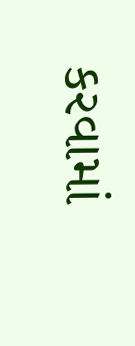કરવામાં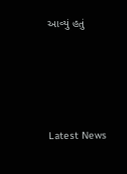આવ્યું હતું






Latest News